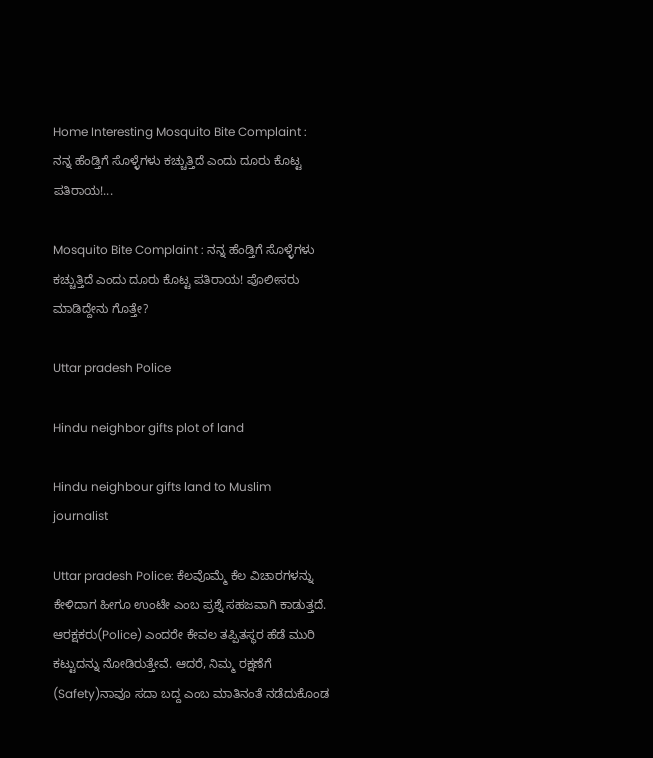Home Interesting Mosquito Bite Complaint : ನನ್ನ ಹೆಂಡ್ತಿಗೆ ಸೊಳ್ಳೆಗಳು ಕಚ್ಚುತ್ತಿದೆ ಎಂದು ದೂರು ಕೊಟ್ಟ ಪತಿರಾಯ!...

Mosquito Bite Complaint : ನನ್ನ ಹೆಂಡ್ತಿಗೆ ಸೊಳ್ಳೆಗಳು ಕಚ್ಚುತ್ತಿದೆ ಎಂದು ದೂರು ಕೊಟ್ಟ ಪತಿರಾಯ! ಪೊಲೀಸರು ಮಾಡಿದ್ದೇನು ಗೊತ್ತೇ?

Uttar pradesh Police

Hindu neighbor gifts plot of land

Hindu neighbour gifts land to Muslim journalist

Uttar pradesh Police: ಕೆಲವೊಮ್ಮೆ ಕೆಲ ವಿಚಾರಗಳನ್ನು ಕೇಳಿದಾಗ ಹೀಗೂ ಉಂಟೇ ಎಂಬ ಪ್ರಶ್ನೆ ಸಹಜವಾಗಿ ಕಾಡುತ್ತದೆ. ಆರಕ್ಷಕರು(Police) ಎಂದರೇ ಕೇವಲ ತಪ್ಪಿತಸ್ಥರ ಹೆಡೆ ಮುರಿ ಕಟ್ಟುದನ್ನು ನೋಡಿರುತ್ತೇವೆ. ಆದರೆ, ನಿಮ್ಮ ರಕ್ಷಣೆಗೆ (Safety)ನಾವೂ ಸದಾ ಬದ್ದ ಎಂಬ ಮಾತಿನಂತೆ ನಡೆದುಕೊಂಡ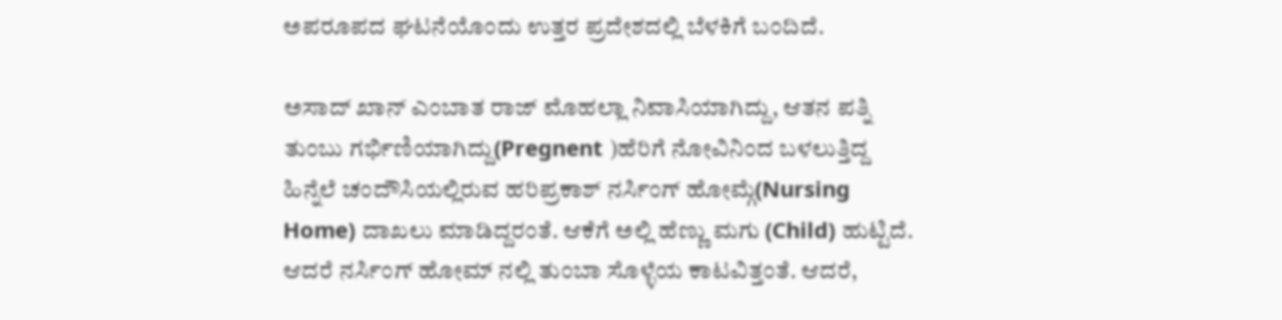ಅಪರೂಪದ ಘಟನೆಯೊಂದು ಉತ್ತರ ಪ್ರದೇಶದಲ್ಲಿ ಬೆಳಕಿಗೆ ಬಂದಿದೆ.

ಅಸಾದ್ ಖಾನ್ ಎಂಬಾತ ರಾಜ್ ಮೊಹಲ್ಲಾ ನಿವಾಸಿಯಾಗಿದ್ದು, ಆತನ ಪತ್ನಿ ತುಂಬು ಗರ್ಭಿಣಿಯಾಗಿದ್ದು(Pregnent )ಹೆರಿಗೆ ನೋವಿನಿಂದ ಬಳಲುತ್ತಿದ್ದ ಹಿನ್ನೆಲೆ ಚಂದೌಸಿಯಲ್ಲಿರುವ ಹರಿಪ್ರಕಾಶ್ ನರ್ಸಿಂಗ್ ಹೋಮ್ಗೆ(Nursing Home) ದಾಖಲು ಮಾಡಿದ್ದರಂತೆ. ಆಕೆಗೆ ಅಲ್ಲಿ ಹೆಣ್ಣು ಮಗು (Child) ಹುಟ್ಟಿದೆ. ಆದರೆ ನರ್ಸಿಂಗ್ ಹೋಮ್ ನಲ್ಲಿ ತುಂಬಾ ಸೊಳ್ಳೆಯ ಕಾಟವಿತ್ತಂತೆ. ಆದರೆ,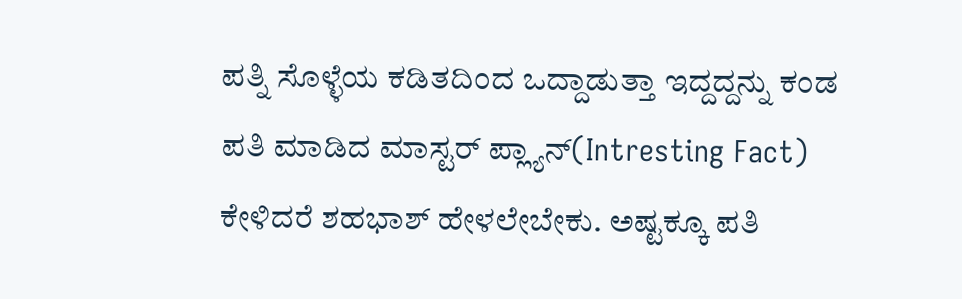ಪತ್ನಿ ಸೊಳ್ಳೆಯ ಕಡಿತದಿಂದ ಒದ್ದಾಡುತ್ತಾ ಇದ್ದದ್ದನ್ನು ಕಂಡ ಪತಿ ಮಾಡಿದ ಮಾಸ್ಟರ್ ಪ್ಲ್ಯಾನ್(Intresting Fact) ಕೇಳಿದರೆ ಶಹಭಾಶ್ ಹೇಳಲೇಬೇಕು. ಅಷ್ಟಕ್ಕೂ ಪತಿ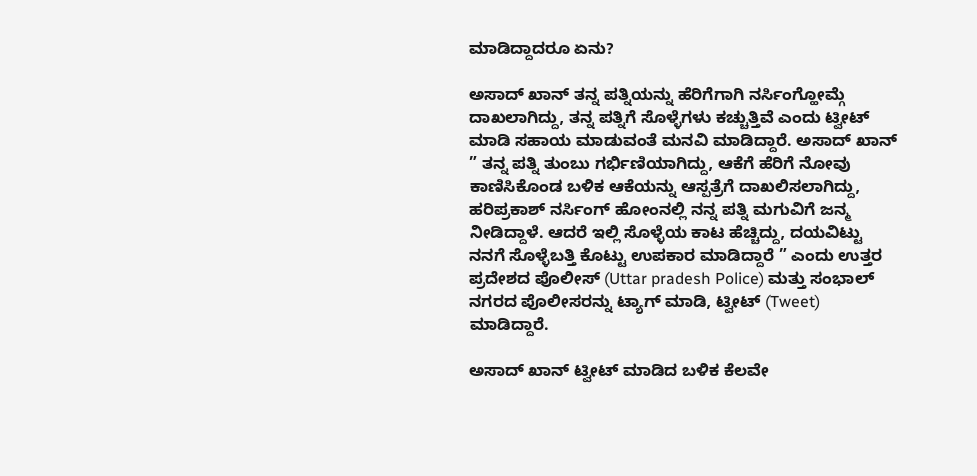ಮಾಡಿದ್ದಾದರೂ ಏನು?

ಅಸಾದ್ ಖಾನ್ ತನ್ನ ಪತ್ನಿಯನ್ನು ಹೆರಿಗೆಗಾಗಿ ನರ್ಸಿಂಗ್ಹೋಮ್ಗೆ ದಾಖಲಾಗಿದ್ದು, ತನ್ನ ಪತ್ನಿಗೆ ಸೊಳ್ಳೆಗಳು ಕಚ್ಚುತ್ತಿವೆ ಎಂದು ಟ್ವೀಟ್ ಮಾಡಿ ಸಹಾಯ ಮಾಡುವಂತೆ ಮನವಿ ಮಾಡಿದ್ದಾರೆ. ಅಸಾದ್ ಖಾನ್ ” ತನ್ನ ಪತ್ನಿ ತುಂಬು ಗರ್ಭಿಣಿಯಾಗಿದ್ದು, ಆಕೆಗೆ ಹೆರಿಗೆ ನೋವು ಕಾಣಿಸಿಕೊಂಡ ಬಳಿಕ ಆಕೆಯನ್ನು ಆಸ್ಪತ್ರೆಗೆ ದಾಖಲಿಸಲಾಗಿದ್ದು, ಹರಿಪ್ರಕಾಶ್ ನರ್ಸಿಂಗ್ ಹೋಂನಲ್ಲಿ ನನ್ನ ಪತ್ನಿ ಮಗುವಿಗೆ ಜನ್ಮ ನೀಡಿದ್ದಾಳೆ. ಆದರೆ ಇಲ್ಲಿ ಸೊಳ್ಳೆಯ ಕಾಟ ಹೆಚ್ಚಿದ್ದು, ದಯವಿಟ್ಟು ನನಗೆ ಸೊಳ್ಳೆಬತ್ತಿ ಕೊಟ್ಟು ಉಪಕಾರ ಮಾಡಿದ್ದಾರೆ ” ಎಂದು ಉತ್ತರ ಪ್ರದೇಶದ ಪೊಲೀಸ್ (Uttar pradesh Police) ಮತ್ತು ಸಂಭಾಲ್ ನಗರದ ಪೊಲೀಸರನ್ನು ಟ್ಯಾಗ್ ಮಾಡಿ, ಟ್ವೀಟ್ (Tweet) ಮಾಡಿದ್ದಾರೆ.

ಅಸಾದ್ ಖಾನ್ ಟ್ವೀಟ್ ಮಾಡಿದ ಬಳಿಕ ಕೆಲವೇ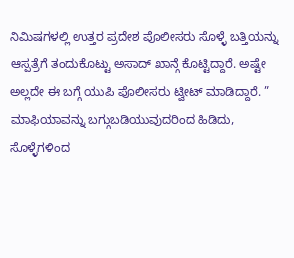ನಿಮಿಷಗಳಲ್ಲಿ ಉತ್ತರ ಪ್ರದೇಶ ಪೊಲೀಸರು ಸೊಳ್ಳೆ ಬತ್ತಿಯನ್ನು ಆಸ್ಪತ್ರೆಗೆ ತಂದುಕೊಟ್ಟು ಅಸಾದ್ ಖಾನ್ಗೆ ಕೊಟ್ಟಿದ್ದಾರೆ. ಅಷ್ಟೇ ಅಲ್ಲದೇ ಈ ಬಗ್ಗೆ ಯುಪಿ ಪೊಲೀಸರು ಟ್ವೀಟ್ ಮಾಡಿದ್ದಾರೆ. ” ಮಾಫಿಯಾವನ್ನು ಬಗ್ಗುಬಡಿಯುವುದರಿಂದ ಹಿಡಿದು, ಸೊಳ್ಳೆಗಳಿಂದ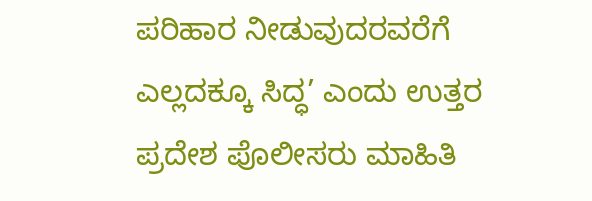ಪರಿಹಾರ ನೀಡುವುದರವರೆಗೆ ಎಲ್ಲದಕ್ಕೂ ಸಿದ್ಧ’ ಎಂದು ಉತ್ತರ ಪ್ರದೇಶ ಪೊಲೀಸರು ಮಾಹಿತಿ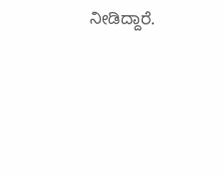ನೀಡಿದ್ದಾರೆ.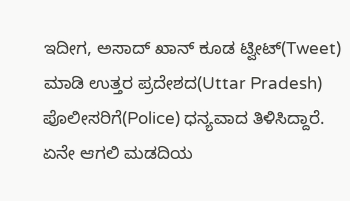ಇದೀಗ, ಅಸಾದ್ ಖಾನ್ ಕೂಡ ಟ್ವೀಟ್(Tweet) ಮಾಡಿ ಉತ್ತರ ಪ್ರದೇಶದ(Uttar Pradesh) ಪೊಲೀಸರಿಗೆ(Police) ಧನ್ಯವಾದ ತಿಳಿಸಿದ್ದಾರೆ. ಏನೇ ಆಗಲಿ ಮಡದಿಯ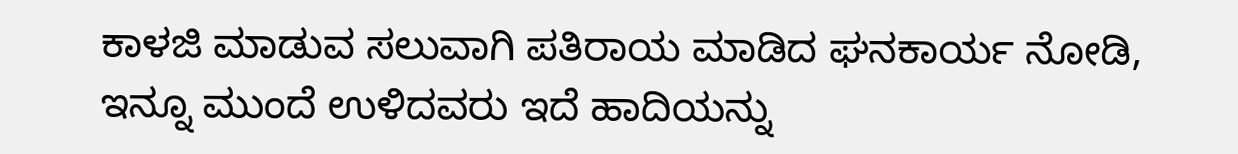ಕಾಳಜಿ ಮಾಡುವ ಸಲುವಾಗಿ ಪತಿರಾಯ ಮಾಡಿದ ಘನಕಾರ್ಯ ನೋಡಿ, ಇನ್ನೂ ಮುಂದೆ ಉಳಿದವರು ಇದೆ ಹಾದಿಯನ್ನು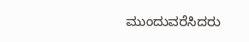ಮುಂದುವರೆಸಿದರು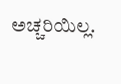ಅಚ್ಚರಿಯಿಲ್ಲ.